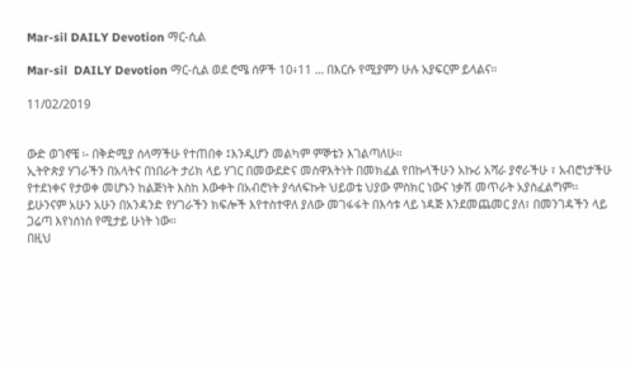Mar-sil DAILY Devotion ማር-ሲል

Mar-sil  DAILY Devotion ማር-ሲል ወደ ሮሜ ሰዎች 10፥11 ... በእርሱ የሚያምን ሁሉ አያፍርም ይላልና፡፡

11/02/2019


ውድ ወገኖቼ ፡- በቅድሚያ ሰላማችሁ የተጠበቀ ፤እንዲሆን መልካም ምኞቴን እገልጣለሁ፡፡
ኢትዮጵያ ሃገራችን በአላትና በነበራት ታሪክ ላይ ሃገር በመውደድና መስዋእትነት በመክፈል የበኩላችሁን አኩሪ አሻራ ያኖራችሁ ፣ አብሮነታችሁ የተደነቀና የታወቀ መሆኑን ከልጅነት እስከ እውቀት በአብሮነት ያሳለፍኩት ህይወቴ ህያው ምስክር ነውና ነቃሽ መጥራት አያስፈልግም፡፡
ይሁንናም አሁን አሁን በአንዳንድ የሃገራችን ክፍሎች እየተስተዋለ ያለው መገፋፋት በእሳቱ ላይ ነዳጅ እንደመጨመር ያለ፣ በመንገዳችን ላይ ጋሬጣ እየነሰነሰ የሚታይ ሁነት ነው፡፡
በዚህ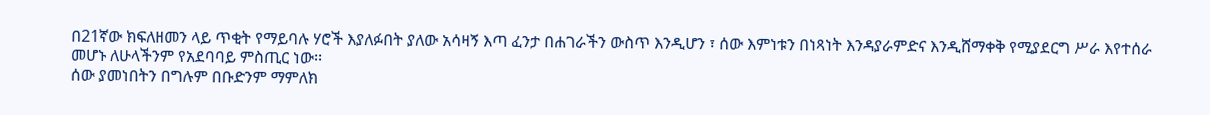በ21ኛው ክፍለዘመን ላይ ጥቂት የማይባሉ ሃሮች እያለፉበት ያለው አሳዛኝ እጣ ፈንታ በሐገራችን ውስጥ እንዲሆን ፣ ሰው እምነቱን በነጻነት እንዳያራምድና እንዲሸማቀቅ የሚያደርግ ሥራ እየተሰራ መሆኑ ለሁላችንም የአደባባይ ምስጢር ነው፡፡
ሰው ያመነበትን በግሉም በቡድንም ማምለክ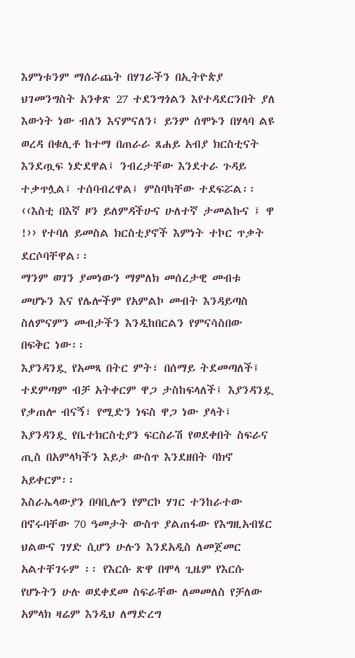እምነቱንም ማሰራጨት በሃገራችን በኢትዮጵያ ህገመንግስት አንቀጽ 27 ተደንግጎልን እየተዳደርንበት ያለ እውነት ነው ብለን እናምናለን፤ ይንም ሰሞኑን በሃላባ ልዩ ወረዳ በቁሊቶ ከተማ በጠራራ ጸሐይ አብያ ክርስቲናት እንደጧፍ ነድደዋል፤ ንብረታቸው እንደተራ ጉዳይ ተቃጥሏል፤ ተሰባብረዋል፤ ምስባካቸው ተደፍሯል፡፡ ‹‹እስቲ በእኛ ዞን ይለምዳችሁና ሁለተኛ ታመልኩና ፤ ዋ !›› የተባለ ይመስል ክርስቲያኖች እምነት ተኮር ጥቃት ደርሶባቸዋል፡፡
ማንም ወገን ያመነውን ማምለክ መሰረታዊ መብቱ መሆኑን እና የሌሎችም የአምልኮ መብት እንዳይጣስ ስለምናምን መብታችን እንዲከበርልን የምናሳስበው በፍቅር ነው፡፡
እያንዳንዷ የአመጻ በትር ምት፣ በሰማይ ትደመጣለች፤ ተደምጣም ብቻ አትቀርም ዋጋ ታስከፍላለች፤ እያንዳንዷ የቃጠሎ ብናኝ፣ የሚድን ነፍስ ዋጋ ነው ያላት፤ እያንዳንዷ የቤተክርስቲያን ፍርስራሽ የወደቀበት ስፍራና ጢስ በአምላካችን እይታ ውስጥ እንደዘበት ባክኖ አይቀርም፡፡
እስራኤላውያን በባቢሎን የምርኮ ሃገር ተንከራተው በኖሩባቸው 70 ዓመታት ውስጥ ያልጠፋው የእግዚአብሄር ህልውና ገሃድ ሲሆን ሁሉን እንደአዲስ ለመጀመር አልተቸገሩም ፡፡ የእርሱ ጽዋ በሞላ ጊዜም የእርሱ የሆኑትን ሁሉ ወደቀደመ ስፍራቸው ለመመለስ የቻለው አምላክ ዛሬም እንዲህ ለማድረግ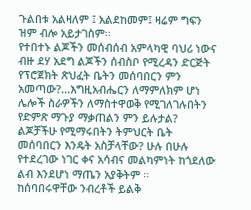ጉልበቱ አልዛለም ፤ አልደከመም፤ ዛሬም ግፍን ዝም ብሎ አይታገስም፡፡
የተበተኑ ልጆችን መሰብሰብ አምላካዊ ባህሪ ነውና ብዙ ደሃ አደግ ልጆችን ሰብስቦ የሚረዳን ድርጅት የፕሮጀክት ጽህፈት ቤትን መሰባበርን ምን አመጣው?...እግዚአብሔርን ለማምለክም ሆነ ሌሎች ስራዎችን ለማስተዋወቅ የሚገለገሉበትን የድምጽ ማጉያ ማቃጠልን ምን ይሉታል? ልጆቻችሁ የሚማሩበትን ትምህርት ቤት መሰባበርን እንዴት አስቻላቸው? ሁሉ በሁሉ የተደረገው ነገር ቀና አሳብና መልካምነት ከጎደለው ልብ እንደሆነ ማጤን አያቅትም ፡፡
ከሰባበሩዋቸው ንብረቶች ይልቅ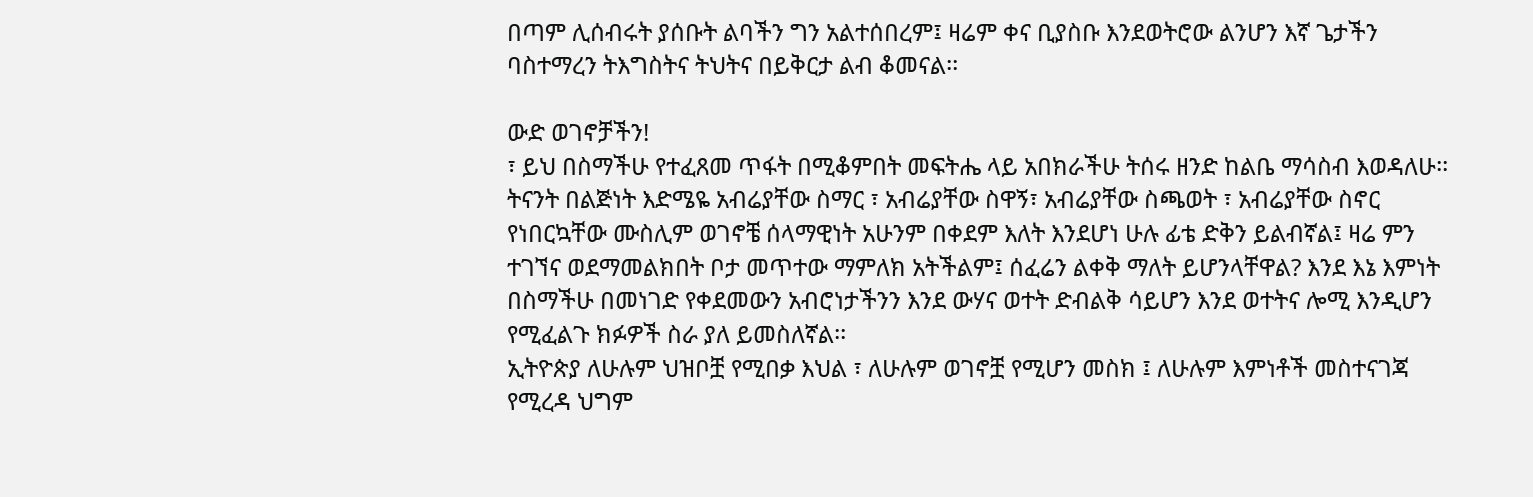በጣም ሊሰብሩት ያሰቡት ልባችን ግን አልተሰበረም፤ ዛሬም ቀና ቢያስቡ እንደወትሮው ልንሆን እኛ ጌታችን ባስተማረን ትእግስትና ትህትና በይቅርታ ልብ ቆመናል፡፡

ውድ ወገኖቻችን!
፣ ይህ በስማችሁ የተፈጸመ ጥፋት በሚቆምበት መፍትሔ ላይ አበክራችሁ ትሰሩ ዘንድ ከልቤ ማሳስብ እወዳለሁ፡፡
ትናንት በልጅነት እድሜዬ አብሬያቸው ስማር ፣ አብሬያቸው ስዋኝ፣ አብሬያቸው ስጫወት ፣ አብሬያቸው ስኖር የነበርኳቸው ሙስሊም ወገኖቼ ሰላማዊነት አሁንም በቀደም እለት እንደሆነ ሁሉ ፊቴ ድቅን ይልብኛል፤ ዛሬ ምን ተገኘና ወደማመልክበት ቦታ መጥተው ማምለክ አትችልም፤ ሰፈሬን ልቀቅ ማለት ይሆንላቸዋል? እንደ እኔ እምነት በስማችሁ በመነገድ የቀደመውን አብሮነታችንን እንደ ውሃና ወተት ድብልቅ ሳይሆን እንደ ወተትና ሎሚ እንዲሆን የሚፈልጉ ክፉዎች ስራ ያለ ይመስለኛል፡፡
ኢትዮጵያ ለሁሉም ህዝቦቿ የሚበቃ እህል ፣ ለሁሉም ወገኖቿ የሚሆን መስክ ፤ ለሁሉም እምነቶች መስተናገጃ የሚረዳ ህግም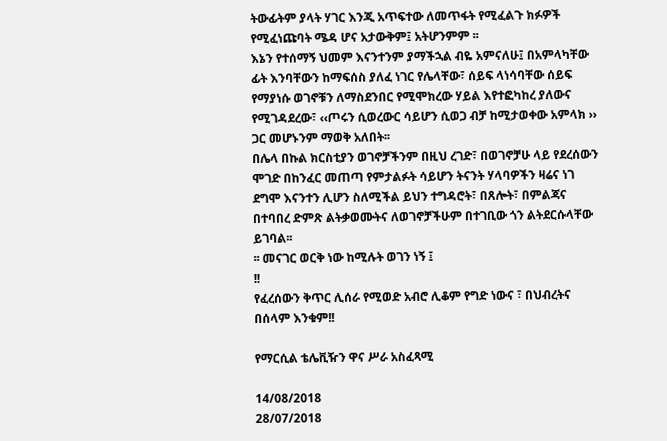ትውፊትም ያላት ሃገር እንጂ አጥፍተው ለመጥፋት የሚፈልጉ ክፉዎች የሚፈነጩባት ሜዳ ሆና አታውቅም፤ አትሆንምም ፡፡
እኔን የተሰማኝ ህመም እናንተንም ያማችኋል ብዬ አምናለሁ፤ በአምላካቸው ፊት እንባቸውን ከማፍሰስ ያለፈ ነገር የሌላቸው፣ ሰይፍ ላነሳባቸው ሰይፍ የማያነሱ ወገኖቹን ለማስደንበር የሚሞክረው ሃይል እየተፎካከረ ያለውና የሚገዳደረው፣ ‹‹ጦሩን ሲወረውር ሳይሆን ሲወጋ ብቻ ከሚታወቀው አምላክ ›› ጋር መሆኑንም ማወቅ አለበት፡፡
በሌላ በኩል ክርስቲያን ወገኖቻችንም በዚህ ረገድ፣ በወገኖቻሁ ላይ የደረሰውን ሞገድ በከንፈር መጠጣ የምታልፉት ሳይሆን ትናንት ሃላባዎችን ዛሬና ነገ ደግሞ እናንተን ሊሆን ስለሚችል ይህን ተግዳሮት፣ በጸሎት፣ በምልጃና በተባበረ ድምጽ ልትቃወሙትና ለወገኖቻችሁም በተገቢው ጎን ልትደርሱላቸው ይገባል፡፡
፡፡ መናገር ወርቅ ነው ከሚሉት ወገን ነኝ ፤
!!
የፈረሰውን ቅጥር ሊሰራ የሚወድ አብሮ ሊቆም የግድ ነውና ፣ በህብረትና በሰላም እንቁም!!

የማርሲል ቴሌቪዥን ዋና ሥራ አስፈጻሚ

14/08/2018
28/07/2018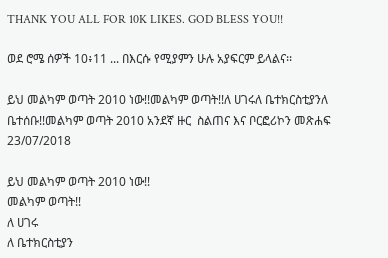THANK YOU ALL FOR 10K LIKES. GOD BLESS YOU!!

ወደ ሮሜ ሰዎች 10፥11 ... በእርሱ የሚያምን ሁሉ አያፍርም ይላልና፡፡

ይህ መልካም ወጣት 2010 ነው!!መልካም ወጣት!!ለ ሀገሩለ ቤተክርስቲያንለ ቤተሰቡ!!መልካም ወጣት 2010 አንደኛ ዙር  ስልጠና እና ቦርፎሪኮን መጽሐፍ
23/07/2018

ይህ መልካም ወጣት 2010 ነው!!
መልካም ወጣት!!
ለ ሀገሩ
ለ ቤተክርስቲያን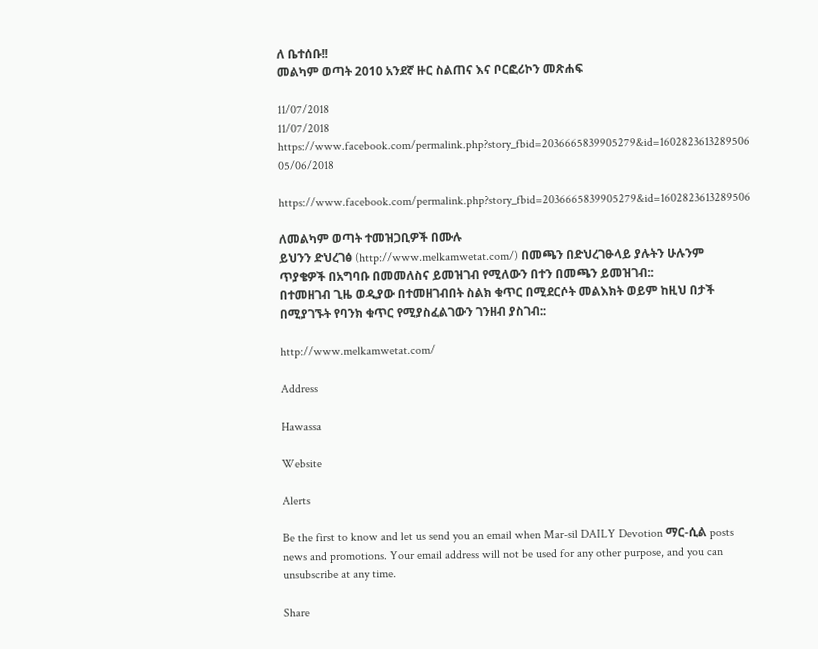ለ ቤተሰቡ!!
መልካም ወጣት 2010 አንደኛ ዙር ስልጠና እና ቦርፎሪኮን መጽሐፍ

11/07/2018
11/07/2018
https://www.facebook.com/permalink.php?story_fbid=2036665839905279&id=1602823613289506
05/06/2018

https://www.facebook.com/permalink.php?story_fbid=2036665839905279&id=1602823613289506

ለመልካም ወጣት ተመዝጋቢዎች በሙሉ
ይህንን ድህረገፅ (http://www.melkamwetat.com/) በመጫን በድህረገፁላይ ያሉትን ሁሉንም ጥያቄዎች በአግባቡ በመመለስና ይመዝገብ የሚለውን በተን በመጫን ይመዝገብ::
በተመዘገብ ጊዜ ወዲያው በተመዘገብበት ስልክ ቁጥር በሚደርሶት መልእክት ወይም ከዚህ በታች በሚያገኙት የባንክ ቁጥር የሚያስፈልገውን ገንዘብ ያስገብ::

http://www.melkamwetat.com/

Address

Hawassa

Website

Alerts

Be the first to know and let us send you an email when Mar-sil DAILY Devotion ማር-ሲል posts news and promotions. Your email address will not be used for any other purpose, and you can unsubscribe at any time.

Share